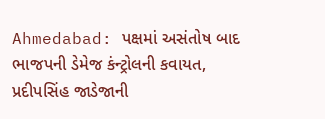Ahmedabad: પક્ષમાં અસંતોષ બાદ ભાજપની ડેમેજ કંન્ટ્રોલની કવાયત, પ્રદીપસિંહ જાડેજાની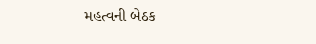મહત્વની બેઠક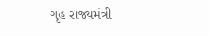ગૃહ રાજ્યમંત્રી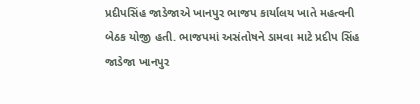પ્રદીપસિંહ જાડેજાએ ખાનપુર ભાજપ કાર્યાલય ખાતે મહત્વની બેઠક યોજી હતી. ભાજપમાં અસંતોષને ડામવા માટે પ્રદીપ સિંહ જાડેજા ખાનપુર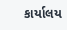કાર્યાલય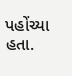પહોંચ્યા હતા.